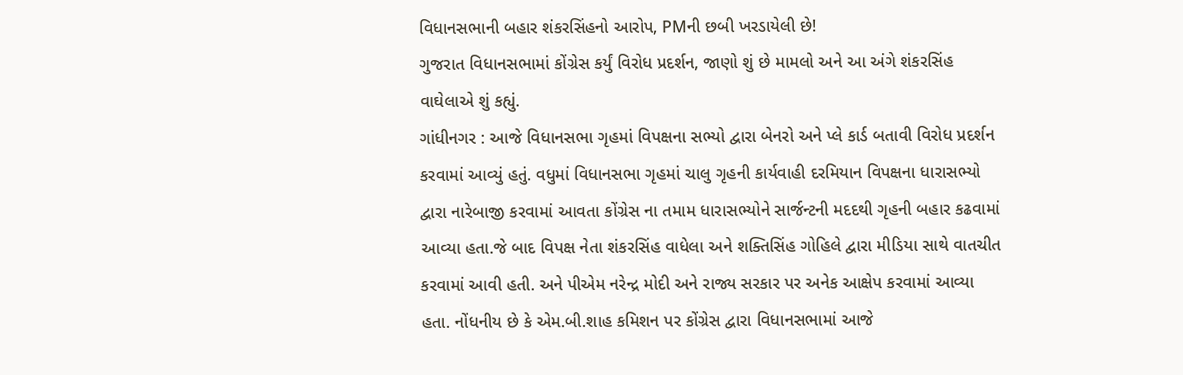વિધાનસભાની બહાર શંકરસિંહનો આરોપ, PMની છબી ખરડાયેલી છે!
ગુજરાત વિધાનસભામાં કોંગ્રેસ કર્યું વિરોધ પ્રદર્શન, જાણો શું છે મામલો અને આ અંગે શંકરસિંહ વાઘેલાએ શું કહ્યું.
ગાંધીનગર : આજે વિધાનસભા ગૃહમાં વિપક્ષના સભ્યો દ્વારા બેનરો અને પ્લે કાર્ડ બતાવી વિરોધ પ્રદર્શન કરવામાં આવ્યું હતું. વધુમાં વિધાનસભા ગૃહમાં ચાલુ ગૃહની કાર્યવાહી દરમિયાન વિપક્ષના ધારાસભ્યો દ્વારા નારેબાજી કરવામાં આવતા કોંગ્રેસ ના તમામ ધારાસભ્યોને સાર્જન્ટની મદદથી ગૃહની બહાર કઢવામાં આવ્યા હતા.જે બાદ વિપક્ષ નેતા શંકરસિંહ વાધેલા અને શક્તિસિંહ ગોહિલે દ્વારા મીડિયા સાથે વાતચીત કરવામાં આવી હતી. અને પીએમ નરેન્દ્ર મોદી અને રાજ્ય સરકાર પર અનેક આક્ષેપ કરવામાં આવ્યા હતા. નોંધનીય છે કે એમ.બી.શાહ કમિશન પર કોંગ્રેસ દ્વારા વિધાનસભામાં આજે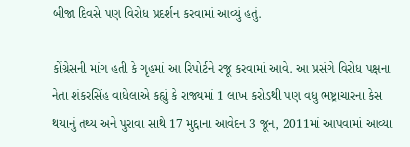બીજા દિવસે પણ વિરોધ પ્રદર્શન કરવામાં આવ્યું હતું.

કોંગ્રેસની માંગ હતી કે ગૃહમાં આ રિપોર્ટને રજૂ કરવામાં આવે. આ પ્રસંગે વિરોધ પક્ષના નેતા શંકરસિંહ વાધેલાએ કહ્યું કે રાજ્યમાં 1 લાખ કરોડથી પણ વધુ ભષ્ટ્રાચારના કેસ થયાનું તથ્ય અને પુરાવા સાથે 17 મુદ્દાના આવેદન 3 જૂન, 2011માં આપવામાં આવ્યા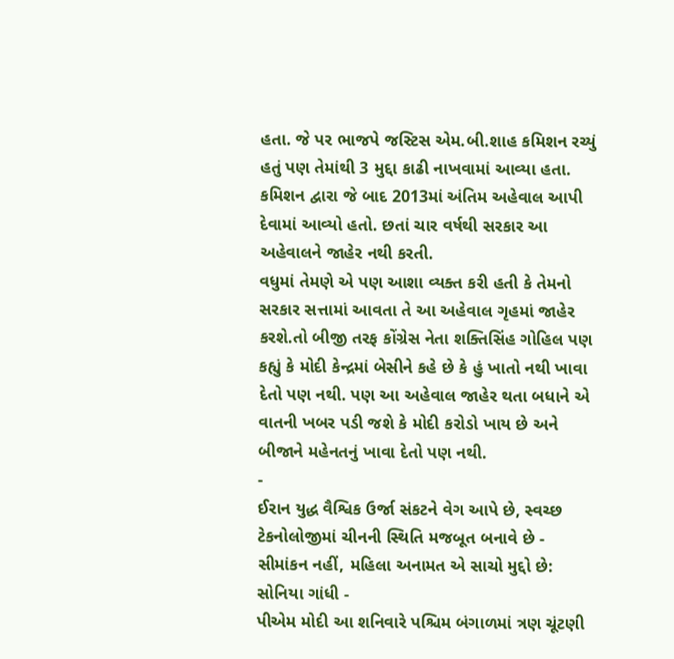હતા. જે પર ભાજપે જસ્ટિસ એમ.બી.શાહ કમિશન રચ્યું હતું પણ તેમાંથી 3 મુદ્દા કાઢી નાખવામાં આવ્યા હતા. કમિશન દ્વારા જે બાદ 2013માં અંતિમ અહેવાલ આપી દેવામાં આવ્યો હતો. છતાં ચાર વર્ષથી સરકાર આ અહેવાલને જાહેર નથી કરતી.
વધુમાં તેમણે એ પણ આશા વ્યક્ત કરી હતી કે તેમનો સરકાર સત્તામાં આવતા તે આ અહેવાલ ગૃહમાં જાહેર કરશે.તો બીજી તરફ કોંગ્રેસ નેતા શક્તિસિંહ ગોહિલ પણ કહ્યું કે મોદી કેન્દ્રમાં બેસીને કહે છે કે હું ખાતો નથી ખાવા દેતો પણ નથી. પણ આ અહેવાલ જાહેર થતા બધાને એ વાતની ખબર પડી જશે કે મોદી કરોડો ખાય છે અને બીજાને મહેનતનું ખાવા દેતો પણ નથી.
-
ઈરાન યુદ્ધ વૈશ્વિક ઉર્જા સંકટને વેગ આપે છે, સ્વચ્છ ટેકનોલોજીમાં ચીનની સ્થિતિ મજબૂત બનાવે છે -
સીમાંકન નહીં, મહિલા અનામત એ સાચો મુદ્દો છે: સોનિયા ગાંધી -
પીએમ મોદી આ શનિવારે પશ્ચિમ બંગાળમાં ત્રણ ચૂંટણી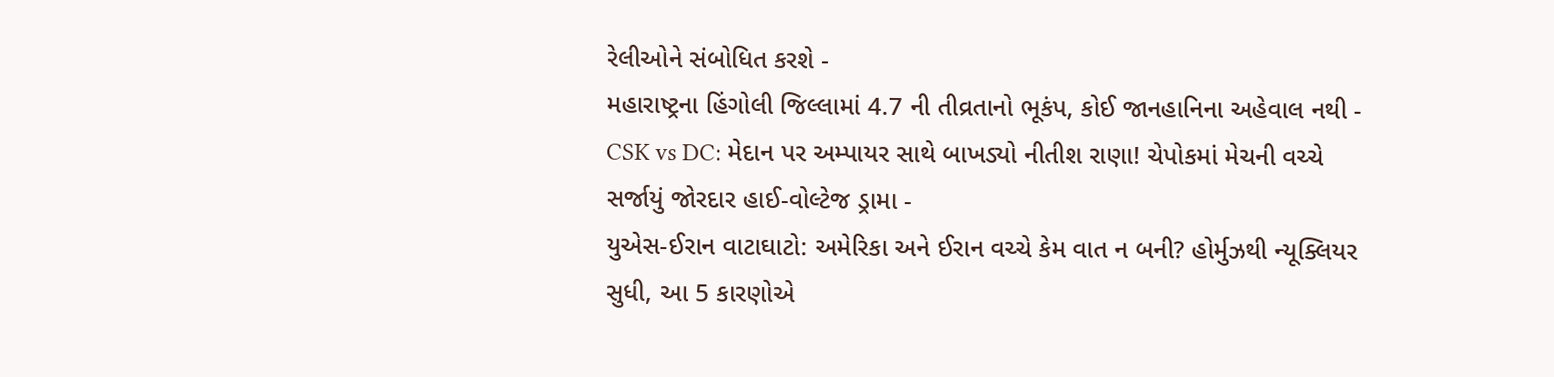રેલીઓને સંબોધિત કરશે -
મહારાષ્ટ્રના હિંગોલી જિલ્લામાં 4.7 ની તીવ્રતાનો ભૂકંપ, કોઈ જાનહાનિના અહેવાલ નથી -
CSK vs DC: મેદાન પર અમ્પાયર સાથે બાખડ્યો નીતીશ રાણા! ચેપોકમાં મેચની વચ્ચે સર્જાયું જોરદાર હાઈ-વોલ્ટેજ ડ્રામા -
યુએસ-ઈરાન વાટાઘાટો: અમેરિકા અને ઈરાન વચ્ચે કેમ વાત ન બની? હોર્મુઝથી ન્યૂક્લિયર સુધી, આ 5 કારણોએ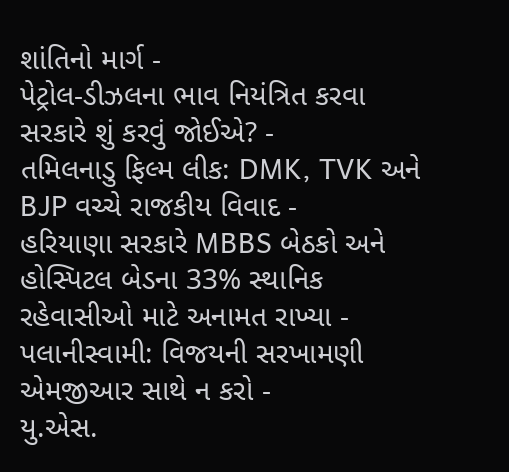શાંતિનો માર્ગ -
પેટ્રોલ-ડીઝલના ભાવ નિયંત્રિત કરવા સરકારે શું કરવું જોઈએ? -
તમિલનાડુ ફિલ્મ લીક: DMK, TVK અને BJP વચ્ચે રાજકીય વિવાદ -
હરિયાણા સરકારે MBBS બેઠકો અને હોસ્પિટલ બેડના 33% સ્થાનિક રહેવાસીઓ માટે અનામત રાખ્યા -
પલાનીસ્વામી: વિજયની સરખામણી એમજીઆર સાથે ન કરો -
યુ.એસ.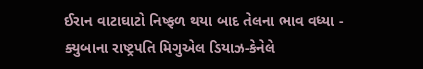ઈરાન વાટાઘાટો નિષ્ફળ થયા બાદ તેલના ભાવ વધ્યા -
ક્યુબાના રાષ્ટ્રપતિ મિગુએલ ડિયાઝ-કેનેલે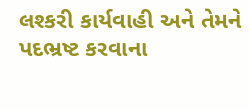લશ્કરી કાર્યવાહી અને તેમને પદભ્રષ્ટ કરવાના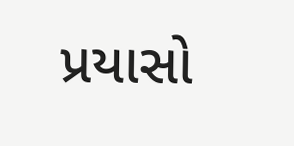પ્રયાસો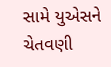સામે યુએસને ચેતવણી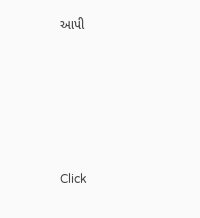આપી










Click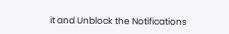it and Unblock the Notifications